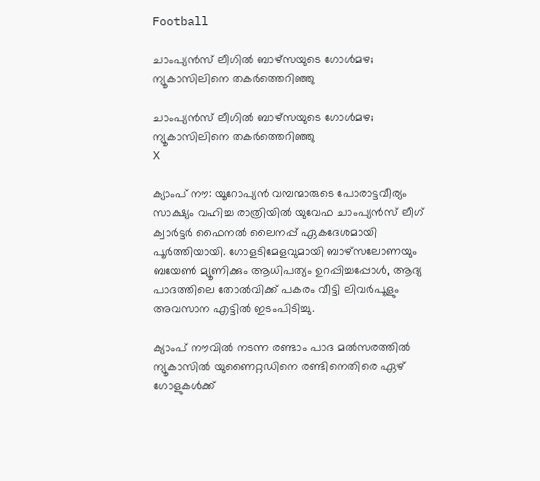Football

ചാംപ്യന്‍സ് ലീഗില്‍ ബാഴ്‌സയുടെ ഗോള്‍മഴ; ന്യൂകാസിലിനെ തകര്‍ത്തെറിഞ്ഞു

ചാംപ്യന്‍സ് ലീഗില്‍ ബാഴ്‌സയുടെ ഗോള്‍മഴ; ന്യൂകാസിലിനെ തകര്‍ത്തെറിഞ്ഞു
X

ക്യാംപ് നൗ: യൂറോപ്യന്‍ വമ്പന്മാരുടെ പോരാട്ടവീര്യം സാക്ഷ്യം വഹിച്ച രാത്രിയില്‍ യുവേഫ ചാംപ്യന്‍സ് ലീഗ് ക്വാര്‍ട്ടര്‍ ഫൈനല്‍ ലൈനപ്പ് ഏകദേശമായി പൂര്‍ത്തിയായി. ഗോളടിമേളവുമായി ബാഴ്സലോണയും ബയേണ്‍ മ്യൂണിക്കും ആധിപത്യം ഉറപ്പിച്ചപ്പോള്‍, ആദ്യ പാദത്തിലെ തോല്‍വിക്ക് പകരം വീട്ടി ലിവര്‍പൂളും അവസാന എട്ടില്‍ ഇടംപിടിച്ചു.

ക്യാംപ് നൗവില്‍ നടന്ന രണ്ടാം പാദ മല്‍സരത്തില്‍ ന്യൂകാസില്‍ യുണൈറ്റഡിനെ രണ്ടിനെതിരെ ഏഴ് ഗോളുകള്‍ക്ക്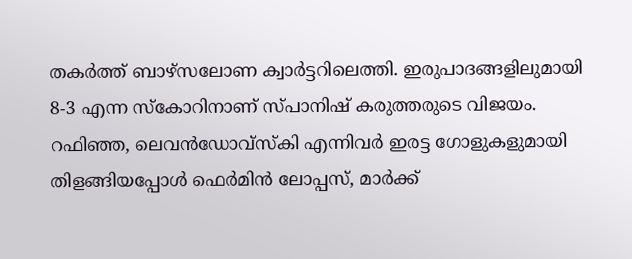തകര്‍ത്ത് ബാഴ്സലോണ ക്വാര്‍ട്ടറിലെത്തി. ഇരുപാദങ്ങളിലുമായി 8-3 എന്ന സ്‌കോറിനാണ് സ്പാനിഷ് കരുത്തരുടെ വിജയം. റഫിഞ്ഞ, ലെവന്‍ഡോവ്സ്‌കി എന്നിവര്‍ ഇരട്ട ഗോളുകളുമായി തിളങ്ങിയപ്പോള്‍ ഫെര്‍മിന്‍ ലോപ്പസ്, മാര്‍ക്ക്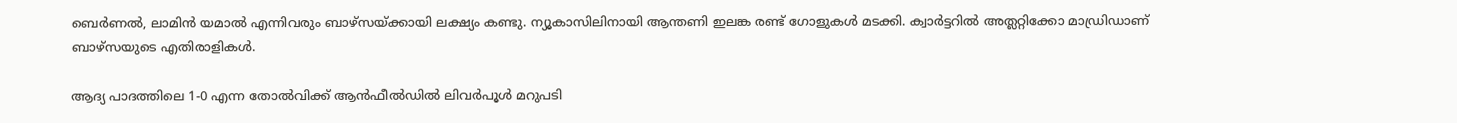ബെര്‍ണല്‍, ലാമിന്‍ യമാല്‍ എന്നിവരും ബാഴ്സയ്ക്കായി ലക്ഷ്യം കണ്ടു. ന്യൂകാസിലിനായി ആന്തണി ഇലങ്ക രണ്ട് ഗോളുകള്‍ മടക്കി. ക്വാര്‍ട്ടറില്‍ അത്ലറ്റിക്കോ മാഡ്രിഡാണ് ബാഴ്സയുടെ എതിരാളികള്‍.

ആദ്യ പാദത്തിലെ 1-0 എന്ന തോല്‍വിക്ക് ആന്‍ഫീല്‍ഡില്‍ ലിവര്‍പൂള്‍ മറുപടി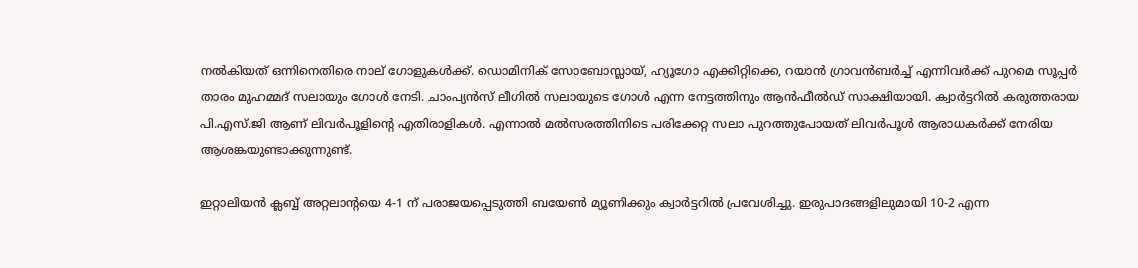നല്‍കിയത് ഒന്നിനെതിരെ നാല് ഗോളുകള്‍ക്ക്. ഡൊമിനിക് സോബോസ്ലായ്, ഹ്യൂഗോ എക്കിറ്റിക്കെ, റയാന്‍ ഗ്രാവന്‍ബര്‍ച്ച് എന്നിവര്‍ക്ക് പുറമെ സൂപ്പര്‍ താരം മുഹമ്മദ് സലായും ഗോള്‍ നേടി. ചാംപ്യന്‍സ് ലീഗില്‍ സലായുടെ ഗോള്‍ എന്ന നേട്ടത്തിനും ആന്‍ഫീല്‍ഡ് സാക്ഷിയായി. ക്വാര്‍ട്ടറില്‍ കരുത്തരായ പി.എസ്.ജി ആണ് ലിവര്‍പൂളിന്റെ എതിരാളികള്‍. എന്നാല്‍ മല്‍സരത്തിനിടെ പരിക്കേറ്റ സലാ പുറത്തുപോയത് ലിവര്‍പൂള്‍ ആരാധകര്‍ക്ക് നേരിയ ആശങ്കയുണ്ടാക്കുന്നുണ്ട്.

ഇറ്റാലിയന്‍ ക്ലബ്ബ് അറ്റലാന്റയെ 4-1 ന് പരാജയപ്പെടുത്തി ബയേണ്‍ മ്യൂണിക്കും ക്വാര്‍ട്ടറില്‍ പ്രവേശിച്ചു. ഇരുപാദങ്ങളിലുമായി 10-2 എന്ന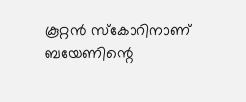കൂറ്റന്‍ സ്‌കോറിനാണ് ബയേണിന്റെ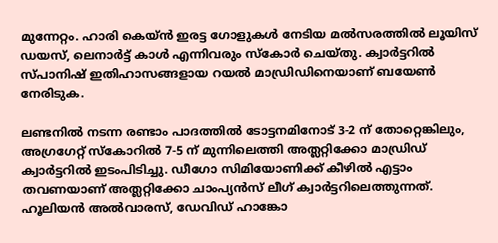മുന്നേറ്റം. ഹാരി കെയ്ന്‍ ഇരട്ട ഗോളുകള്‍ നേടിയ മല്‍സരത്തില്‍ ലൂയിസ് ഡയസ്, ലെനാര്‍ട്ട് കാള്‍ എന്നിവരും സ്‌കോര്‍ ചെയ്തു. ക്വാര്‍ട്ടറില്‍ സ്പാനിഷ് ഇതിഹാസങ്ങളായ റയല്‍ മാഡ്രിഡിനെയാണ് ബയേണ്‍ നേരിടുക.

ലണ്ടനില്‍ നടന്ന രണ്ടാം പാദത്തില്‍ ടോട്ടനമിനോട് 3-2 ന് തോറ്റെങ്കിലും, അഗ്രഗേറ്റ് സ്‌കോറില്‍ 7-5 ന് മുന്നിലെത്തി അത്ലറ്റിക്കോ മാഡ്രിഡ് ക്വാര്‍ട്ടറില്‍ ഇടംപിടിച്ചു. ഡീഗോ സിമിയോണിക്ക് കീഴില്‍ എട്ടാം തവണയാണ് അത്ലറ്റിക്കോ ചാംപ്യന്‍സ് ലീഗ് ക്വാര്‍ട്ടറിലെത്തുന്നത്. ഹൂലിയന്‍ അല്‍വാരസ്, ഡേവിഡ് ഹാങ്കോ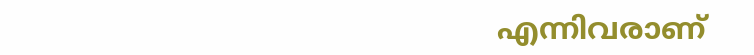എന്നിവരാണ്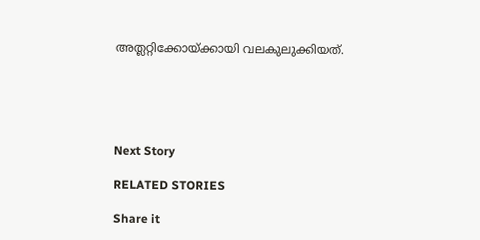അത്ലറ്റിക്കോയ്ക്കായി വലകുലുക്കിയത്.





Next Story

RELATED STORIES

Share it